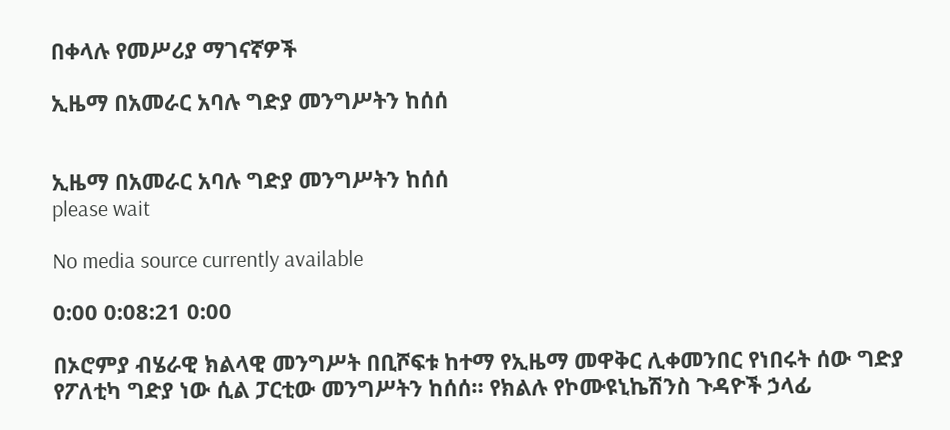በቀላሉ የመሥሪያ ማገናኛዎች

ኢዜማ በአመራር አባሉ ግድያ መንግሥትን ከሰሰ


ኢዜማ በአመራር አባሉ ግድያ መንግሥትን ከሰሰ
please wait

No media source currently available

0:00 0:08:21 0:00

በኦሮምያ ብሄራዊ ክልላዊ መንግሥት በቢሾፍቱ ከተማ የኢዜማ መዋቅር ሊቀመንበር የነበሩት ሰው ግድያ የፖለቲካ ግድያ ነው ሲል ፓርቲው መንግሥትን ከሰሰ። የክልሉ የኮሙዩኒኬሽንስ ጉዳዮች ኃላፊ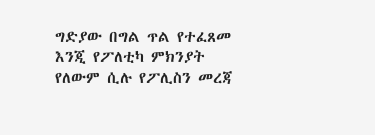ግድያው በግል ጥል የተፈጸመ እንጂ የፖለቲካ ምክንያት የለውም ሲሉ የፖሊስን መረጃ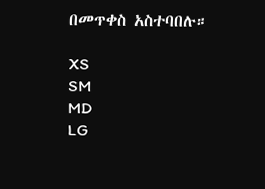በመጥቀስ አስተባበሉ።

XS
SM
MD
LG